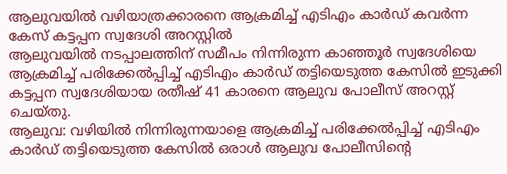ആലുവയിൽ വഴിയാത്രക്കാരനെ ആക്രമിച്ച് എടിഎം കാർഡ് കവർന്ന കേസ് കട്ടപ്പന സ്വദേശി അറസ്റ്റിൽ
ആലുവയിൽ നടപ്പാലത്തിന് സമീപം നിന്നിരുന്ന കാഞ്ഞൂർ സ്വദേശിയെ ആക്രമിച്ച് പരിക്കേൽപ്പിച്ച് എടിഎം കാർഡ് തട്ടിയെടുത്ത കേസിൽ ഇടുക്കി കട്ടപ്പന സ്വദേശിയായ രതീഷ് 41 കാരനെ ആലുവ പോലീസ് അറസ്റ്റ് ചെയ്തു.
ആലുവ: വഴിയിൽ നിന്നിരുന്നയാളെ ആക്രമിച്ച് പരിക്കേൽപ്പിച്ച് എടിഎം കാർഡ് തട്ടിയെടുത്ത കേസിൽ ഒരാൾ ആലുവ പോലീസിന്റെ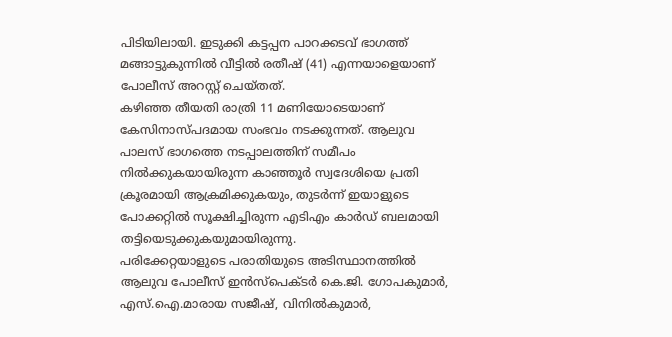പിടിയിലായി. ഇടുക്കി കട്ടപ്പന പാറക്കടവ് ഭാഗത്ത് മങ്ങാട്ടുകുന്നിൽ വീട്ടിൽ രതീഷ് (41) എന്നയാളെയാണ് പോലീസ് അറസ്റ്റ് ചെയ്തത്.
കഴിഞ്ഞ തീയതി രാത്രി 11 മണിയോടെയാണ് കേസിനാസ്പദമായ സംഭവം നടക്കുന്നത്. ആലുവ പാലസ് ഭാഗത്തെ നടപ്പാലത്തിന് സമീപം നിൽക്കുകയായിരുന്ന കാഞ്ഞൂർ സ്വദേശിയെ പ്രതി ക്രൂരമായി ആക്രമിക്കുകയും, തുടർന്ന് ഇയാളുടെ പോക്കറ്റിൽ സൂക്ഷിച്ചിരുന്ന എടിഎം കാർഡ് ബലമായി തട്ടിയെടുക്കുകയുമായിരുന്നു.
പരിക്കേറ്റയാളുടെ പരാതിയുടെ അടിസ്ഥാനത്തിൽ ആലുവ പോലീസ് ഇൻസ്പെക്ടർ കെ.ജി. ഗോപകുമാർ, എസ്.ഐ.മാരായ സജീഷ്, വിനിൽകുമാർ,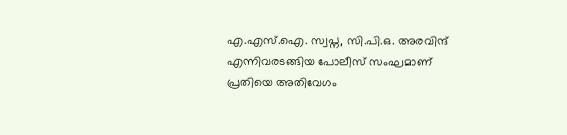എ.എസ്.ഐ. സ്വപ്ന, സി.പി.ഒ. അരവിന്ദ് എന്നിവരടങ്ങിയ പോലീസ് സംഘമാണ് പ്രതിയെ അതിവേഗം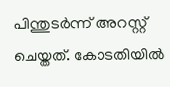പിന്തുടർന്ന് അറസ്റ്റ് ചെയ്തത്. കോടതിയിൽ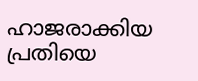ഹാജരാക്കിയ പ്രതിയെ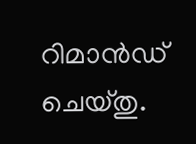റിമാൻഡ് ചെയ്തു.